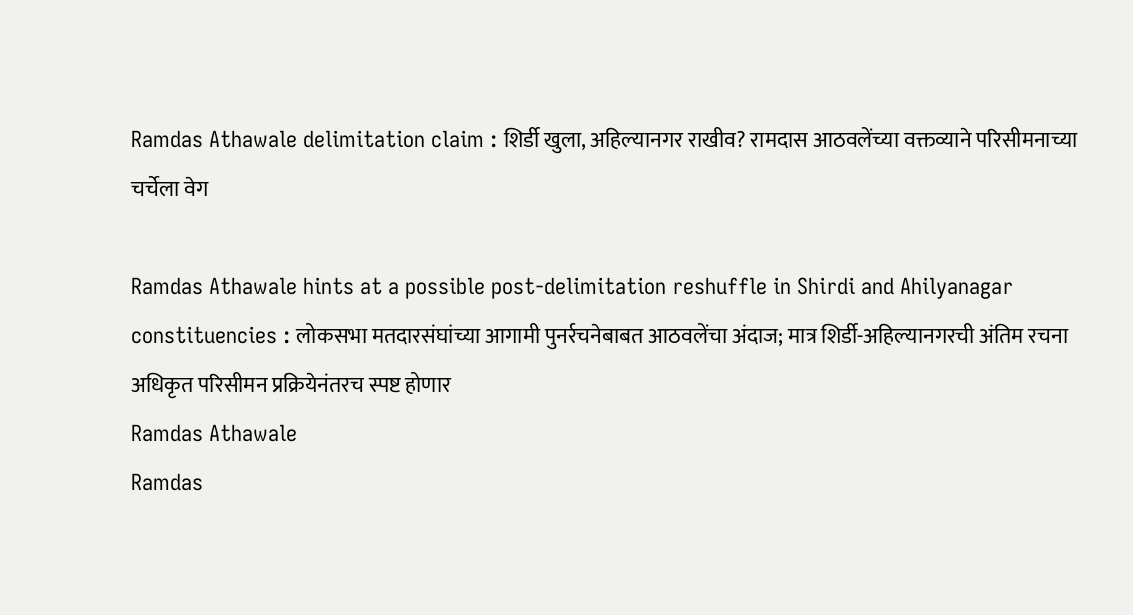Ramdas Athawale delimitation claim : शिर्डी खुला, अहिल्यानगर राखीव? रामदास आठवलेंच्या वक्तव्याने परिसीमनाच्या चर्चेला वेग

Ramdas Athawale hints at a possible post-delimitation reshuffle in Shirdi and Ahilyanagar constituencies : लोकसभा मतदारसंघांच्या आगामी पुनर्रचनेबाबत आठवलेंचा अंदाज; मात्र शिर्डी-अहिल्यानगरची अंतिम रचना अधिकृत परिसीमन प्रक्रियेनंतरच स्पष्ट होणार
Ramdas Athawale
Ramdas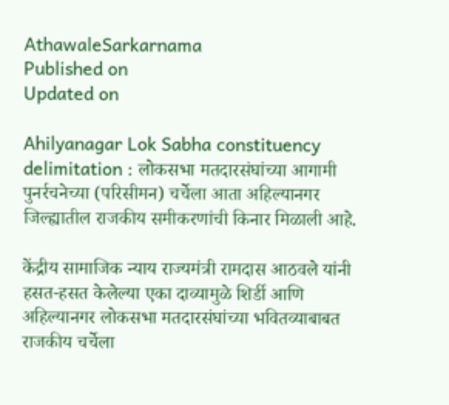AthawaleSarkarnama
Published on
Updated on

Ahilyanagar Lok Sabha constituency delimitation : लोकसभा मतदारसंघांच्या आगामी पुनर्रचनेच्या (परिसीमन) चर्चेला आता अहिल्यानगर जिल्ह्यातील राजकीय समीकरणांची किनार मिळाली आहे.

केंद्रीय सामाजिक न्याय राज्यमंत्री रामदास आठवले यांनी हसत-हसत केलेल्या एका दाव्यामुळे शिर्डी आणि अहिल्यानगर लोकसभा मतदारसंघांच्या भवितव्याबाबत राजकीय चर्चेला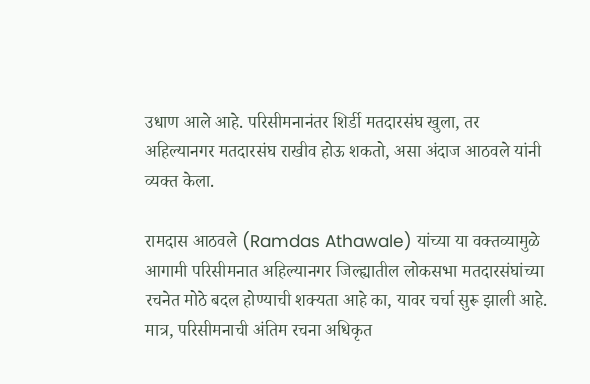उधाण आले आहे. परिसीमनानंतर शिर्डी मतदारसंघ खुला, तर अहिल्यानगर मतदारसंघ राखीव होऊ शकतो, असा अंदाज आठवले यांनी व्यक्त केला.

रामदास आठवले (Ramdas Athawale) यांच्या या वक्तव्यामुळे आगामी परिसीमनात अहिल्यानगर जिल्ह्यातील लोकसभा मतदारसंघांच्या रचनेत मोठे बदल होण्याची शक्यता आहे का, यावर चर्चा सुरू झाली आहे. मात्र, परिसीमनाची अंतिम रचना अधिकृत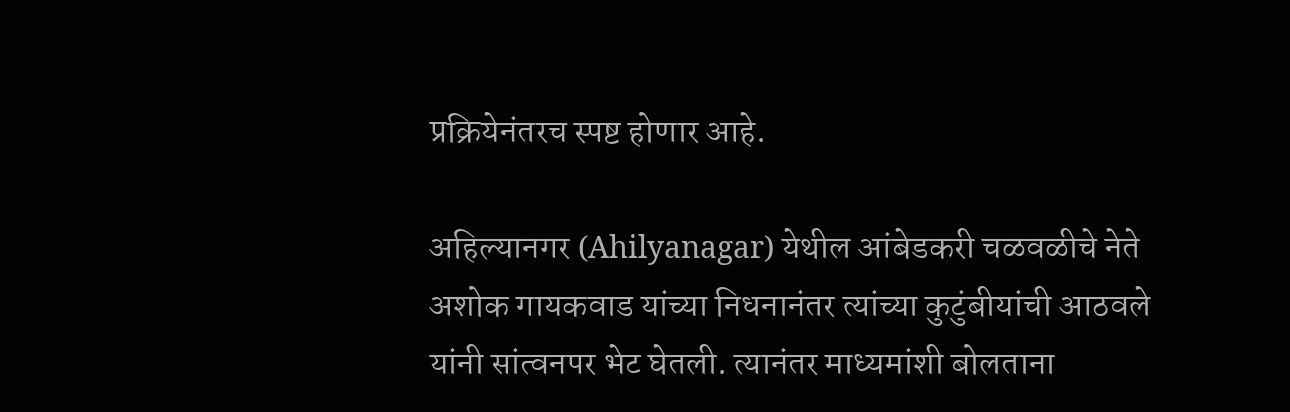प्रक्रियेनंतरच स्पष्ट होणार आहे.

अहिल्यानगर (Ahilyanagar) येथील आंबेडकरी चळवळीचे नेते अशोक गायकवाड यांच्या निधनानंतर त्यांच्या कुटुंबीयांची आठवले यांनी सांत्वनपर भेट घेतली. त्यानंतर माध्यमांशी बोलताना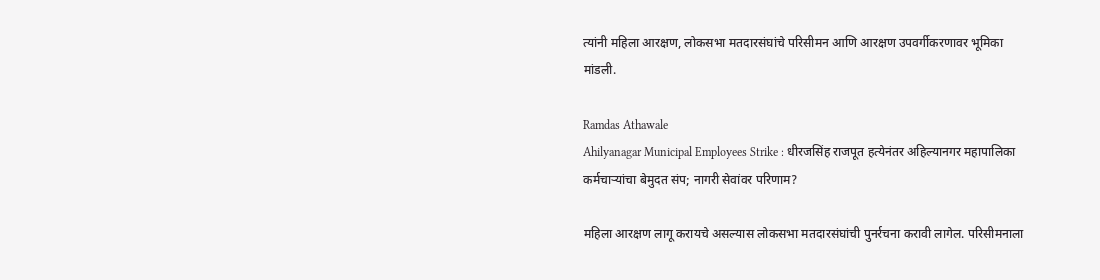त्यांनी महिला आरक्षण, लोकसभा मतदारसंघांचे परिसीमन आणि आरक्षण उपवर्गीकरणावर भूमिका मांडली.

Ramdas Athawale
Ahilyanagar Municipal Employees Strike : धीरजसिंह राजपूत हत्येनंतर अहिल्यानगर महापालिका कर्मचाऱ्यांचा बेमुदत संप; नागरी सेवांवर परिणाम?

महिला आरक्षण लागू करायचे असल्यास लोकसभा मतदारसंघांची पुनर्रचना करावी लागेल. परिसीमनाला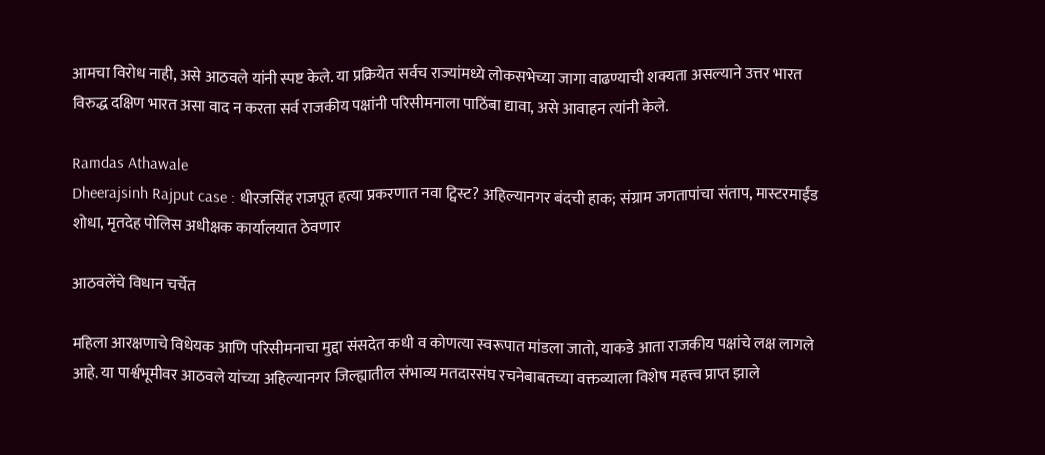आमचा विरोध नाही, असे आठवले यांनी स्पष्ट केले. या प्रक्रियेत सर्वच राज्यांमध्ये लोकसभेच्या जागा वाढण्याची शक्यता असल्याने उत्तर भारत विरुद्ध दक्षिण भारत असा वाद न करता सर्व राजकीय पक्षांनी परिसीमनाला पाठिंबा द्यावा, असे आवाहन त्यांनी केले.

Ramdas Athawale
Dheerajsinh Rajput case : धीरजसिंह राजपूत हत्या प्रकरणात नवा ट्विस्ट? अहिल्यानगर बंदची हाक; संग्राम जगतापांचा संताप, मास्टरमाईंड शोधा, मृतदेह पोलिस अधीक्षक कार्यालयात ठेवणार

आठवलेंचे विधान चर्चेत

महिला आरक्षणाचे विधेयक आणि परिसीमनाचा मुद्दा संसदेत कधी व कोणत्या स्वरूपात मांडला जातो, याकडे आता राजकीय पक्षांचे लक्ष लागले आहे. या पार्श्वभूमीवर आठवले यांच्या अहिल्यानगर जिल्ह्यातील संभाव्य मतदारसंघ रचनेबाबतच्या वक्तव्याला विशेष महत्त्व प्राप्त झाले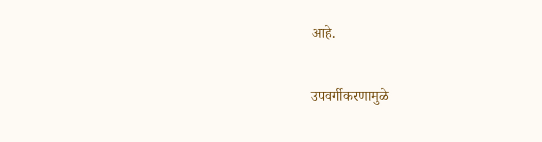आहे.

उपवर्गीकरणामुळे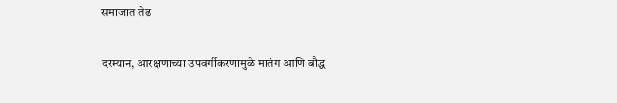समाजात तेढ

दरम्यान, आरक्षणाच्या उपवर्गीकरणामुळे मातंग आणि बौद्ध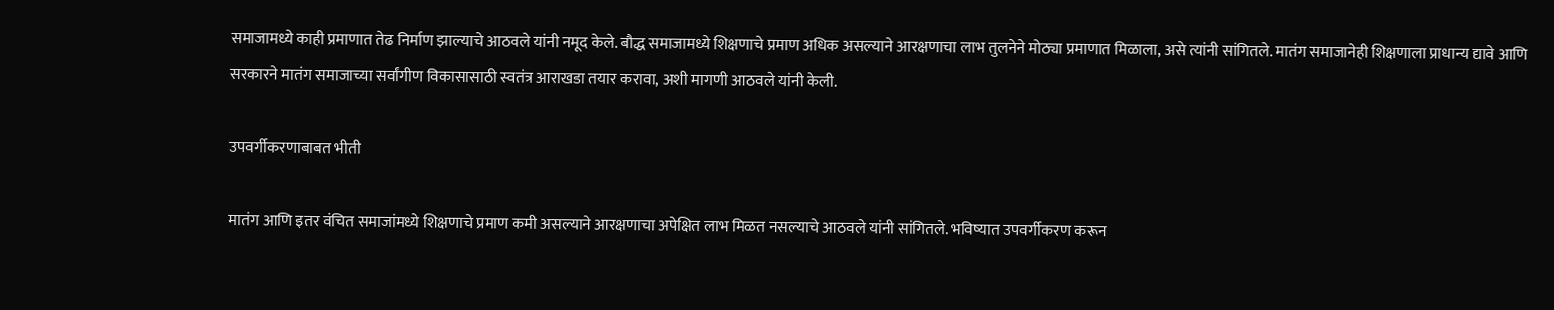समाजामध्ये काही प्रमाणात तेढ निर्माण झाल्याचे आठवले यांनी नमूद केले. बौद्ध समाजामध्ये शिक्षणाचे प्रमाण अधिक असल्याने आरक्षणाचा लाभ तुलनेने मोठ्या प्रमाणात मिळाला, असे त्यांनी सांगितले. मातंग समाजानेही शिक्षणाला प्राधान्य द्यावे आणि सरकारने मातंग समाजाच्या सर्वांगीण विकासासाठी स्वतंत्र आराखडा तयार करावा, अशी मागणी आठवले यांनी केली.

उपवर्गीकरणाबाबत भीती

मातंग आणि इतर वंचित समाजांमध्ये शिक्षणाचे प्रमाण कमी असल्याने आरक्षणाचा अपेक्षित लाभ मिळत नसल्याचे आठवले यांनी सांगितले. भविष्यात उपवर्गीकरण करून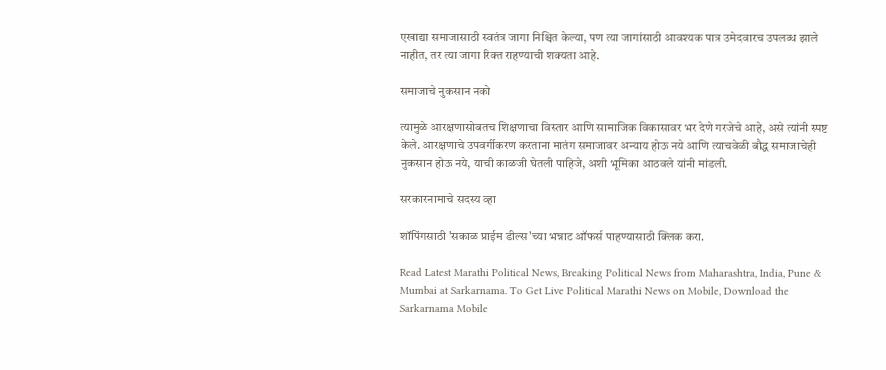एखाद्या समाजासाठी स्वतंत्र जागा निश्चित केल्या, पण त्या जागांसाठी आवश्यक पात्र उमेदवारच उपलब्ध झाले नाहीत, तर त्या जागा रिक्त राहण्याची शक्यता आहे.

समाजाचे नुकसान नको

त्यामुळे आरक्षणासोबतच शिक्षणाचा विस्तार आणि सामाजिक विकासावर भर देणे गरजेचे आहे, असे त्यांनी स्पष्ट केले. आरक्षणाचे उपवर्गीकरण करताना मातंग समाजावर अन्याय होऊ नये आणि त्याचवेळी बौद्ध समाजाचेही नुकसान होऊ नये, याची काळजी घेतली पाहिजे, अशी भूमिका आठवले यांनी मांडली.

सरकारनामाचे सदस्य व्हा

शॉपिंगसाठी 'सकाळ प्राईम डील्स'च्या भन्नाट ऑफर्स पाहण्यासाठी क्लिक करा.

Read Latest Marathi Political News, Breaking Political News from Maharashtra, India, Pune & Mumbai at Sarkarnama. To Get Live Political Marathi News on Mobile, Download the Sarkarnama Mobile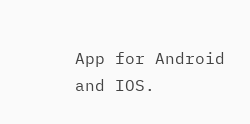App for Android and IOS.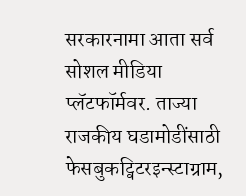सरकारनामा आता सर्व सोशल मीडिया प्लॅटफॉर्मवर. ताज्या राजकीय घडामोडींसाठी फेसबुकट्विटरइन्स्टाग्राम,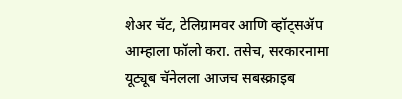शेअर चॅट, टेलिग्रामवर आणि व्हॉट्सॲप आम्हाला फॉलो करा. तसेच, सरकारनामा यूट्यूब चॅनेलला आजच सबस्क्राइब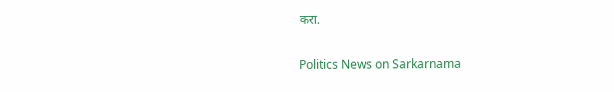करा.

Politics News on Sarkarnama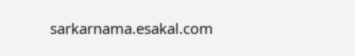sarkarnama.esakal.com